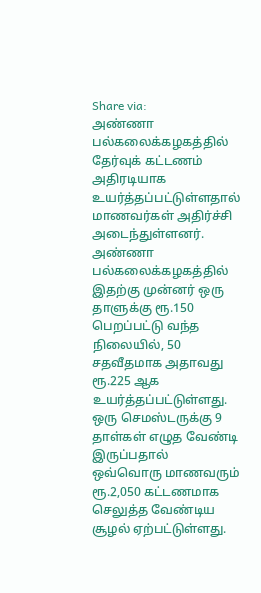Share via:
அண்ணா பல்கலைக்கழகத்தில் தேர்வுக் கட்டணம் அதிரடியாக உயர்த்தப்பட்டுள்ளதால் மாணவர்கள் அதிர்ச்சி அடைந்துள்ளனர்.
அண்ணா பல்கலைக்கழகத்தில் இதற்கு முன்னர் ஒரு தாளுக்கு ரூ.150 பெறப்பட்டு வந்த நிலையில், 50 சதவீதமாக அதாவது ரூ.225 ஆக உயர்த்தப்பட்டுள்ளது.
ஒரு செமஸ்டருக்கு 9 தாள்கள் எழுத வேண்டி இருப்பதால் ஒவ்வொரு மாணவரும் ரூ.2,050 கட்டணமாக செலுத்த வேண்டிய சூழல் ஏற்பட்டுள்ளது.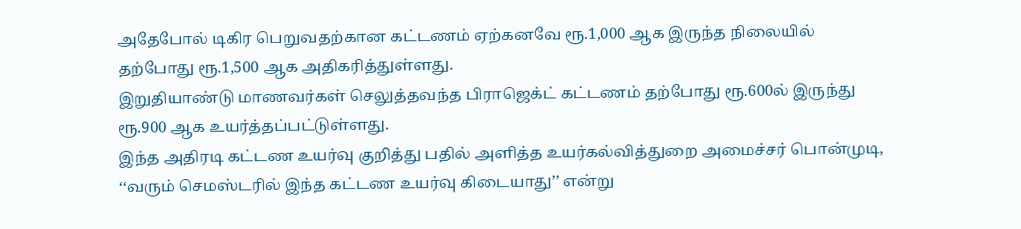அதேபோல் டிகிர பெறுவதற்கான கட்டணம் ஏற்கனவே ரூ.1,000 ஆக இருந்த நிலையில் தற்போது ரூ.1,500 ஆக அதிகரித்துள்ளது.
இறுதியாண்டு மாணவர்கள் செலுத்தவந்த பிராஜெக்ட் கட்டணம் தற்போது ரூ.600ல் இருந்து ரூ.900 ஆக உயர்த்தப்பட்டுள்ளது.
இந்த அதிரடி கட்டண உயர்வு குறித்து பதில் அளித்த உயர்கல்வித்துறை அமைச்சர் பொன்முடி, ‘‘வரும் செமஸ்டரில் இந்த கட்டண உயர்வு கிடையாது’’ என்று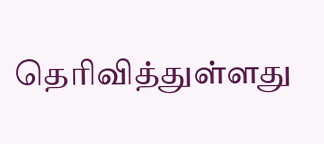தெரிவித்துள்ளது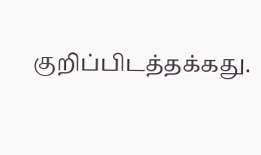குறிப்பிடத்தக்கது.